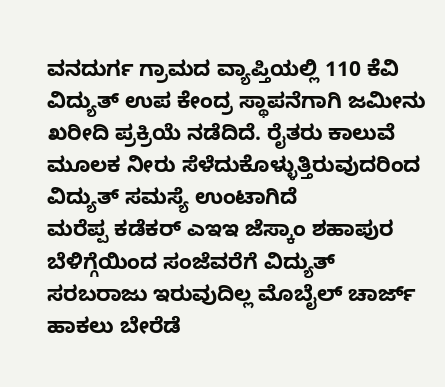ವನದುರ್ಗ ಗ್ರಾಮದ ವ್ಯಾಪ್ತಿಯಲ್ಲಿ 110 ಕೆವಿ ವಿದ್ಯುತ್ ಉಪ ಕೇಂದ್ರ ಸ್ಥಾಪನೆಗಾಗಿ ಜಮೀನು ಖರೀದಿ ಪ್ರಕ್ರಿಯೆ ನಡೆದಿದೆ. ರೈತರು ಕಾಲುವೆ ಮೂಲಕ ನೀರು ಸೆಳೆದುಕೊಳ್ಳುತ್ತಿರುವುದರಿಂದ ವಿದ್ಯುತ್ ಸಮಸ್ಯೆ ಉಂಟಾಗಿದೆ
ಮರೆಪ್ಪ ಕಡೆಕರ್ ಎಇಇ ಜೆಸ್ಕಾಂ ಶಹಾಪುರ
ಬೆಳಿಗ್ಗೆಯಿಂದ ಸಂಜೆವರೆಗೆ ವಿದ್ಯುತ್ ಸರಬರಾಜು ಇರುವುದಿಲ್ಲ ಮೊಬೈಲ್ ಚಾರ್ಜ್ ಹಾಕಲು ಬೇರೆಡೆ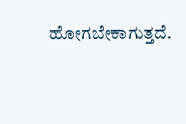ಹೋಗಬೇಕಾಗುತ್ತದೆ.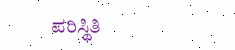ಪರಿಸ್ಥಿತಿ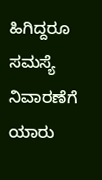ಹಿಗಿದ್ದರೂ ಸಮಸ್ಯೆ ನಿವಾರಣೆಗೆ ಯಾರು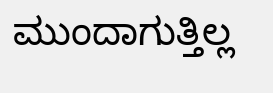ಮುಂದಾಗುತ್ತಿಲ್ಲ